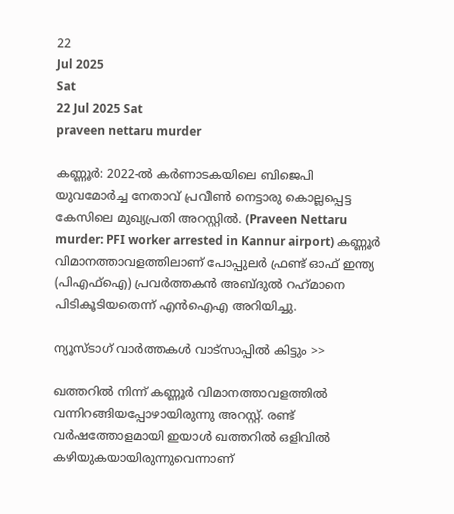22
Jul 2025
Sat
22 Jul 2025 Sat
praveen nettaru murder

കണ്ണൂര്‍: 2022-ല്‍ കര്‍ണാടകയിലെ ബിജെപി യുവമോര്‍ച്ച നേതാവ് പ്രവീണ്‍ നെട്ടാരു കൊല്ലപ്പെട്ട കേസിലെ മുഖ്യപ്രതി അറസ്റ്റില്‍. (Praveen Nettaru murder: PFI worker arrested in Kannur airport) കണ്ണൂര്‍ വിമാനത്താവളത്തിലാണ് പോപ്പുലര്‍ ഫ്രണ്ട് ഓഫ് ഇന്ത്യ (പിഎഫ്ഐ) പ്രവര്‍ത്തകന്‍ അബ്ദുല്‍ റഹ്‌മാനെ പിടികൂടിയതെന്ന് എന്‍ഐഎ അറിയിച്ചു.

ന്യൂസ്ടാഗ് വാര്‍ത്തകള്‍ വാട്‌സാപ്പില്‍ കിട്ടും >>

ഖത്തറില്‍ നിന്ന് കണ്ണൂര്‍ വിമാനത്താവളത്തില്‍ വന്നിറങ്ങിയപ്പോഴായിരുന്നു അറസ്റ്റ്. രണ്ട് വര്‍ഷത്തോളമായി ഇയാള്‍ ഖത്തറില്‍ ഒളിവില്‍ കഴിയുകയായിരുന്നുവെന്നാണ്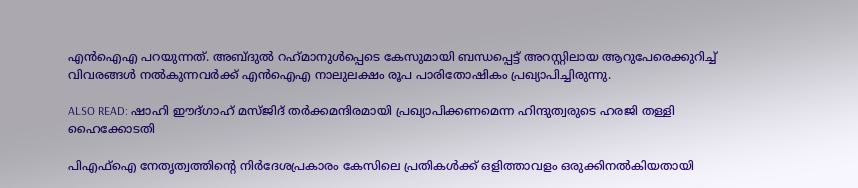എന്‍ഐഎ പറയുന്നത്. അബ്ദുല്‍ റഹ്‌മാനുള്‍പ്പെടെ കേസുമായി ബന്ധപ്പെട്ട് അറസ്റ്റിലായ ആറുപേരെക്കുറിച്ച് വിവരങ്ങള്‍ നല്‍കുന്നവര്‍ക്ക് എന്‍ഐഎ നാലുലക്ഷം രൂപ പാരിതോഷികം പ്രഖ്യാപിച്ചിരുന്നു.

ALSO READ: ഷാഹി ഈദ്ഗാഹ് മസ്ജിദ് തര്‍ക്കമന്ദിരമായി പ്രഖ്യാപിക്കണമെന്ന ഹിന്ദുത്വരുടെ ഹരജി തള്ളി ഹൈക്കോടതി

പിഎഫ്‌ഐ നേതൃത്വത്തിന്റെ നിര്‍ദേശപ്രകാരം കേസിലെ പ്രതികള്‍ക്ക് ഒളിത്താവളം ഒരുക്കിനല്‍കിയതായി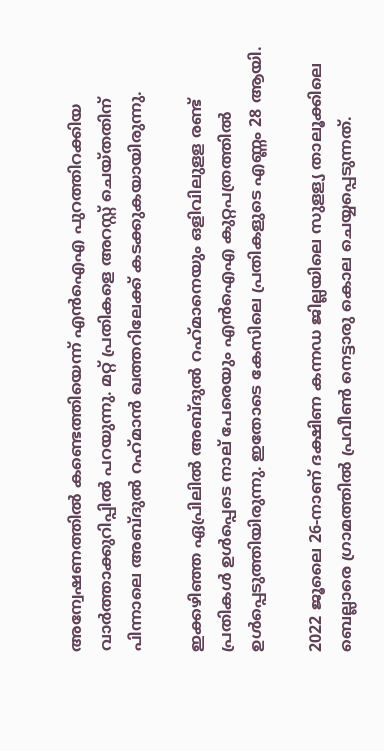അന്വേഷണത്തില്‍ കണ്ടെത്തിയെന്ന് എന്‍ഐഎ പുറത്തിറക്കിയ വാര്‍ത്താക്കുറിപ്പില്‍ പറയുന്നു. മറ്റ് പ്രതികളെ അറസ്റ്റ് ചെയ്തതിന് പിന്നാലെ അബ്ദുല്‍ റഹ്‌മാന്‍ ഖത്തറിലേക്ക് കടക്കുകയായിരുന്നു.

ഇക്കഴിഞ്ഞ ഏപ്രിലില്‍ അബ്ദുല്‍ റഹ്‌മാനെയും ഒളിവിലുളള രണ്ട് പ്രതികള്‍ ഉള്‍പ്പെടെ നാല് പേരെയും എന്‍ഐഎ കുറ്റപത്രത്തില്‍ ഉള്‍പ്പെടുത്തിയിരുന്നു. ഇതോടെ കേസിലെ പ്രതികളുടെ എണ്ണം 28 ആയി.

2022 ജൂലൈ 26-നാണ് ദക്ഷിണ കന്നഡ ജില്ലയിലെ സുളള്യ താലൂക്കിലെ ബെല്ലാരെ ഗ്രാമത്തില്‍ പ്രവീണ്‍ നെട്ടാരു കൊല ചെയ്യപ്പെടുന്നത്.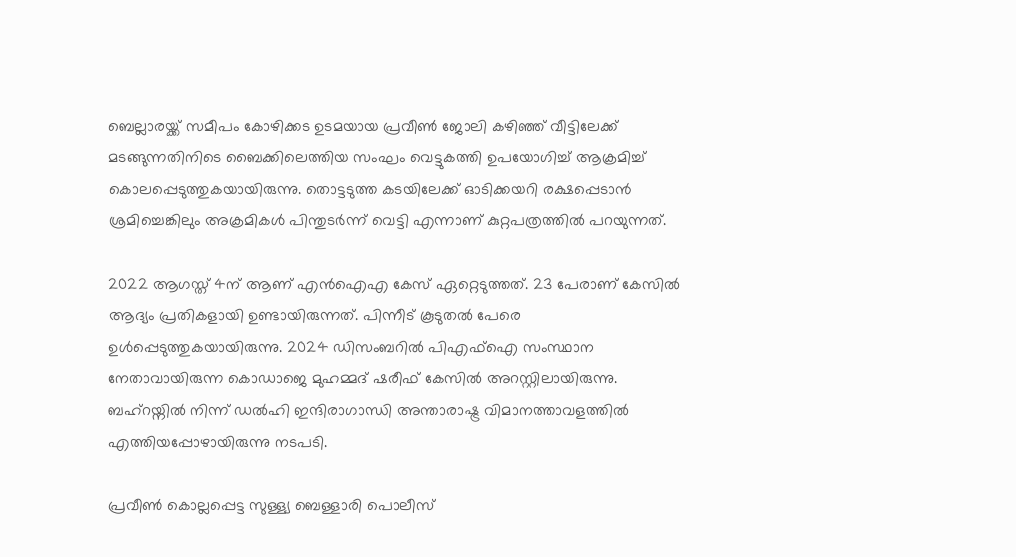ബെല്ലാരയ്ക്ക് സമീപം കോഴിക്കട ഉടമയായ പ്രവീണ്‍ ജോലി കഴിഞ്ഞ് വീട്ടിലേക്ക് മടങ്ങുന്നതിനിടെ ബൈക്കിലെത്തിയ സംഘം വെട്ടുകത്തി ഉപയോഗിച്ച് ആക്രമിച്ച് കൊലപ്പെടുത്തുകയായിരുന്നു. തൊട്ടടുത്ത കടയിലേക്ക് ഓടിക്കയറി രക്ഷപ്പെടാന്‍ ശ്രമിച്ചെങ്കിലും അക്രമികള്‍ പിന്തുടര്‍ന്ന് വെട്ടി എന്നാണ് കുറ്റപത്രത്തില്‍ പറയുന്നത്.

2022 ആഗസ്ത് 4ന് ആണ് എന്‍ഐഎ കേസ് ഏറ്റെടുത്തത്. 23 പേരാണ് കേസില്‍ ആദ്യം പ്രതികളായി ഉണ്ടായിരുന്നത്. പിന്നീട് കൂടുതല്‍ പേരെ ഉള്‍പ്പെടുത്തുകയായിരുന്നു. 2024 ഡിസംബറില്‍ പിഎഫ്‌ഐ സംസ്ഥാന നേതാവായിരുന്ന കൊഡാജെ മുഹമ്മദ് ഷരീഫ് കേസില്‍ അറസ്റ്റിലായിരുന്നു. ബഹ്റയ്നില്‍ നിന്ന് ഡല്‍ഹി ഇന്ദിരാഗാന്ധി അന്താരാഷ്ട്ര വിമാനത്താവളത്തില്‍ എത്തിയപ്പോഴായിരുന്നു നടപടി.

പ്രവീണ്‍ കൊല്ലപ്പെട്ട സുള്ള്യ ബെള്ളാരി പൊലീസ്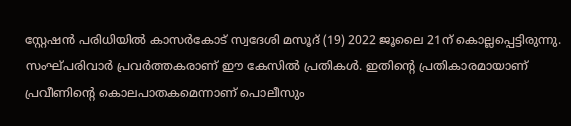സ്റ്റേഷന്‍ പരിധിയില്‍ കാസര്‍കോട് സ്വദേശി മസൂദ് (19) 2022 ജൂലൈ 21ന് കൊല്ലപ്പെട്ടിരുന്നു. സംഘ്പരിവാര്‍ പ്രവര്‍ത്തകരാണ് ഈ കേസില്‍ പ്രതികള്‍. ഇതിന്റെ പ്രതികാരമായാണ് പ്രവീണിന്റെ കൊലപാതകമെന്നാണ് പൊലീസും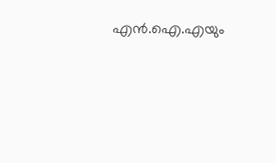എന്‍.ഐ.എയും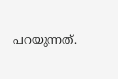പറയുന്നത്.